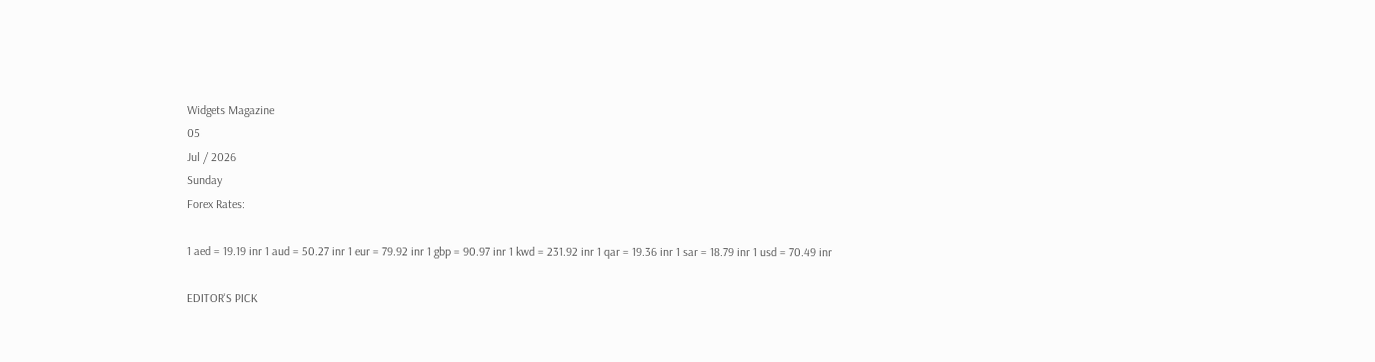Widgets Magazine
05
Jul / 2026
Sunday
Forex Rates:

1 aed = 19.19 inr 1 aud = 50.27 inr 1 eur = 79.92 inr 1 gbp = 90.97 inr 1 kwd = 231.92 inr 1 qar = 19.36 inr 1 sar = 18.79 inr 1 usd = 70.49 inr

EDITOR'S PICK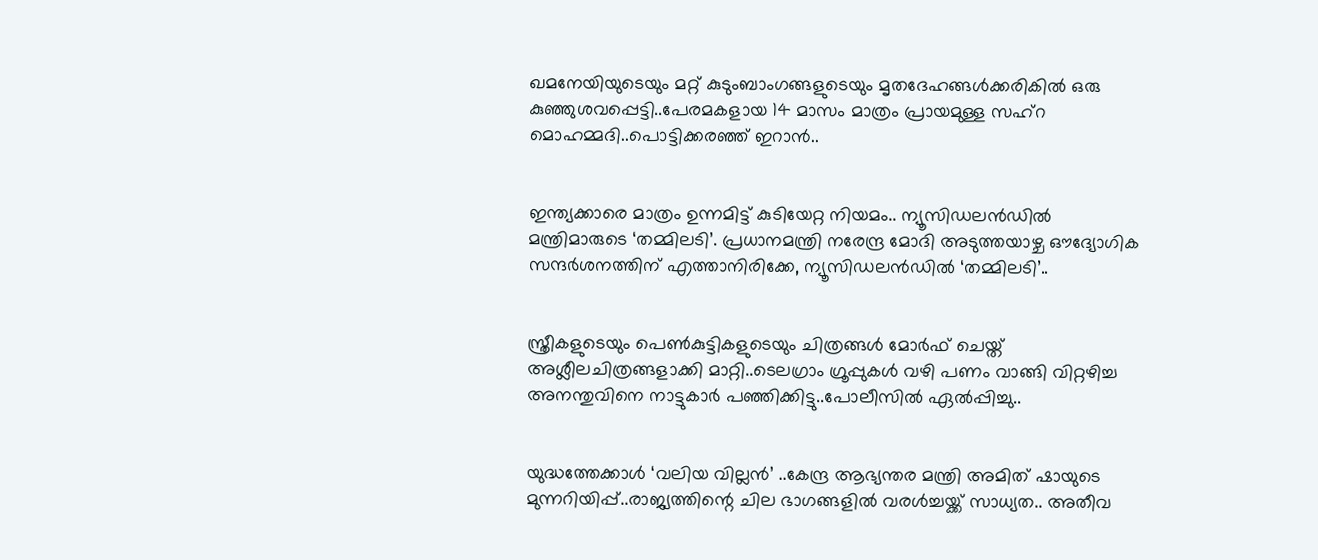ഖമനേയിയുടെയും മറ്റ് കുടുംബാംഗങ്ങളുടെയും മൃതദേഹങ്ങൾക്കരികിൽ ഒരു കുഞ്ഞുശവപ്പെട്ടി..പേരമകളായ 14 മാസം മാത്രം പ്രായമുള്ള സഹ്റ മൊഹമ്മദി..പൊട്ടിക്കരഞ്ഞ് ഇറാൻ..


ഇന്ത്യക്കാരെ മാത്രം ഉന്നമിട്ട് കുടിയേറ്റ നിയമം.. ന്യൂസിഡലൻഡിൽ മന്ത്രിമാരുടെ ‘തമ്മിലടി’. പ്രധാനമന്ത്രി നരേന്ദ്ര മോദി അടുത്തയാഴ്ച ഔദ്യോഗിക സന്ദർശനത്തിന് എത്താനിരിക്കേ, ന്യൂസിഡലൻഡിൽ ‘തമ്മിലടി’..


സ്ത്രീകളുടെയും പെണ്‍കുട്ടികളുടെയും ചിത്രങ്ങള്‍ മോര്‍ഫ് ചെയ്ത് അശ്ലീലചിത്രങ്ങളാക്കി മാറ്റി..ടെലഗ്രാം ഗ്രൂപ്പുകള്‍ വഴി പണം വാങ്ങി വിറ്റഴിച്ച അനന്തുവിനെ നാട്ടുകാർ പഞ്ഞിക്കിട്ടു..പോലീസിൽ ഏൽപ്പിച്ചു..


യുദ്ധത്തേക്കാൾ ‘വലിയ വില്ലൻ’ ..കേന്ദ്ര ആഭ്യന്തര മന്ത്രി അമിത് ഷായുടെ മുന്നറിയിപ്പ്..രാജ്യത്തിന്റെ ചില ഭാഗങ്ങളിൽ വരൾച്ചയ്ക്ക് സാധ്യത.. അതീവ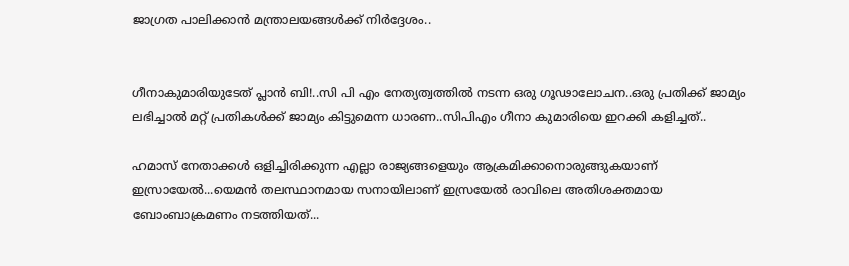ജാഗ്രത പാലിക്കാൻ മന്ത്രാലയങ്ങൾക്ക് നിർദ്ദേശം..


ഗീനാകുമാരിയുടേത് പ്ലാൻ ബി!..സി പി എം നേത്യത്വത്തിൽ നടന്ന ഒരു ഗൂഢാലോചന..ഒരു പ്രതിക്ക് ജാമ്യം ലഭിച്ചാൽ മറ്റ് പ്രതികൾക്ക് ജാമ്യം കിട്ടുമെന്ന ധാരണ..സിപിഎം ഗീനാ കുമാരിയെ ഇറക്കി കളിച്ചത്..

ഹമാസ് നേതാക്കള്‍ ഒളിച്ചിരിക്കുന്ന എല്ലാ രാജ്യങ്ങളെയും ആക്രമിക്കാനൊരുങ്ങുകയാണ് ഇസ്രായേല്‍...യെമന്‍ തലസ്ഥാനമായ സനായിലാണ് ഇസ്രയേല്‍ രാവിലെ അതിശക്തമായ ബോംബാക്രമണം നടത്തിയത്...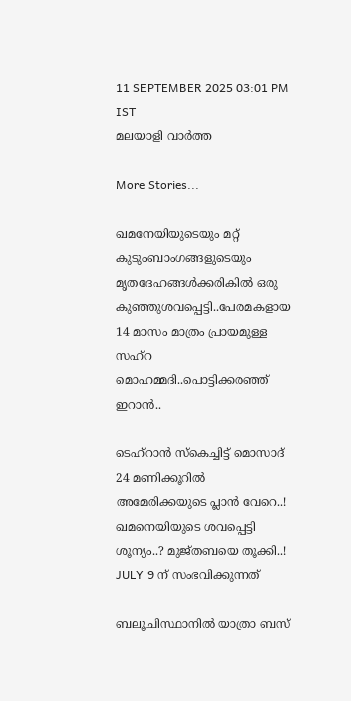11 SEPTEMBER 2025 03:01 PM IST
മലയാളി വാര്‍ത്ത

More Stories...

ഖമനേയിയുടെയും മറ്റ് കുടുംബാംഗങ്ങളുടെയും മൃതദേഹങ്ങൾക്കരികിൽ ഒരു കുഞ്ഞുശവപ്പെട്ടി..പേരമകളായ 14 മാസം മാത്രം പ്രായമുള്ള സഹ്റ മൊഹമ്മദി..പൊട്ടിക്കരഞ്ഞ് ഇറാൻ..

ടെഹ്‌റാൻ സ്കെച്ചിട്ട് മൊസാദ് 24 മണിക്കൂറിൽ അമേരിക്കയുടെ പ്ലാൻ വേറെ..! ഖമനെയിയുടെ ശവപ്പെട്ടി ശൂന്യം..? മുജ്തബയെ തൂക്കി..! JULY 9 ന് സംഭവിക്കുന്നത്

ബലൂചിസ്ഥാനിൽ യാത്രാ ബസ്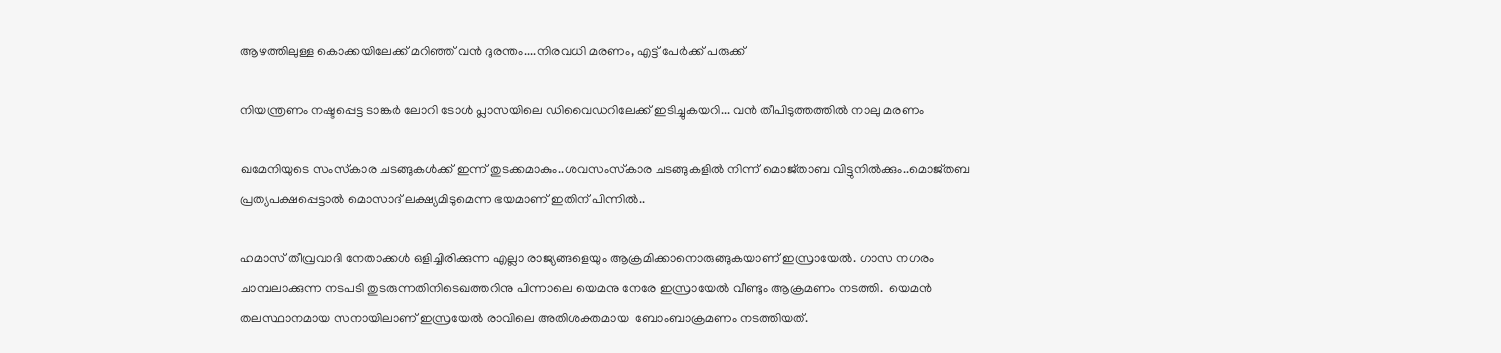ആഴത്തിലുള്ള കൊക്കയിലേക്ക് മറിഞ്ഞ് വൻ ദുരന്തം....നിരവധി മരണം, എട്ട് പേർക്ക് പരുക്ക്

നിയന്ത്രണം നഷ്ടപ്പെട്ട ടാങ്കര്‍ ലോറി ടോള്‍ പ്ലാസയിലെ ഡിവൈഡറിലേക്ക് ഇടിച്ചുകയറി... വൻ തീപിടുത്തത്തിൽ നാലു മരണം

ഖമേനിയുടെ സംസ്‌കാര ചടങ്ങുകള്‍ക്ക് ഇന്ന് തുടക്കമാകും..ശവസംസ്‌കാര ചടങ്ങുകളില്‍ നിന്ന് മൊജ്താബ വിട്ടുനില്‍ക്കും..മൊജ്തബ പ്രത്യപക്ഷപ്പെട്ടാല്‍ മൊസാദ് ലക്ഷ്യമിടുമെന്ന ഭയമാണ് ഇതിന് പിന്നില്‍..

ഹമാസ് തീവ്രവാദി നേതാക്കള്‍ ഒളിച്ചിരിക്കുന്ന എല്ലാ രാജ്യങ്ങളെയും ആക്രമിക്കാനൊരുങ്ങുകയാണ് ഇസ്രായേല്‍. ഗാസ നഗരം ചാമ്പലാക്കുന്ന നടപടി തുടരുന്നതിനിടെഖത്തറിനു പിന്നാലെ യെമനു നേരേ ഇസ്രായേല്‍ വീണ്ടും ആക്രമണം നടത്തി.  യെമന്‍ തലസ്ഥാനമായ സനായിലാണ് ഇസ്രയേല്‍ രാവിലെ അതിശക്തമായ  ബോംബാക്രമണം നടത്തിയത്.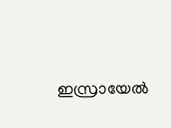ഇസ്രായേല്‍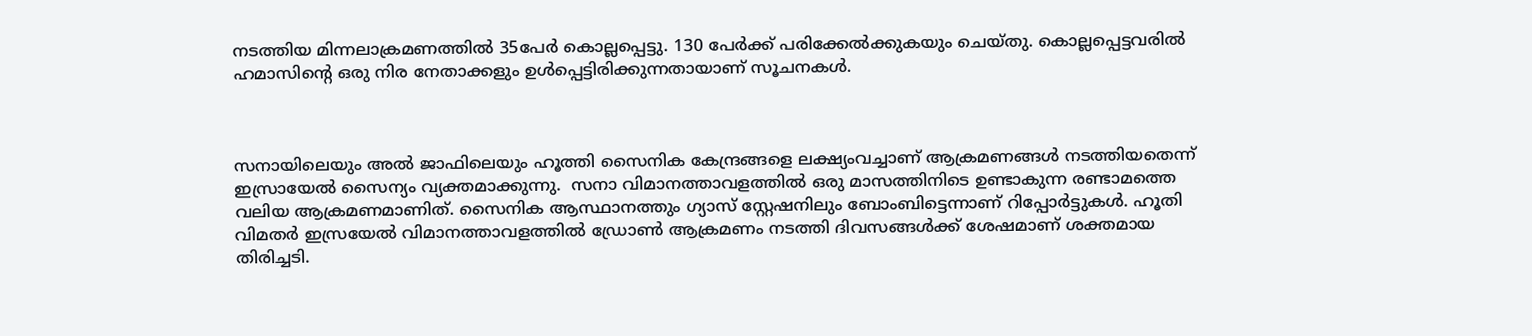നടത്തിയ മിന്നലാക്രമണത്തില്‍ 35പേര്‍ കൊല്ലപ്പെട്ടു. 130 പേര്‍ക്ക് പരിക്കേല്‍ക്കുകയും ചെയ്തു. കൊല്ലപ്പെട്ടവരില്‍ ഹമാസിന്റെ ഒരു നിര നേതാക്കളും ഉള്‍പ്പെട്ടിരിക്കുന്നതായാണ് സൂചനകള്‍.



സനായിലെയും അല്‍ ജാഫിലെയും ഹൂത്തി സൈനിക കേന്ദ്രങ്ങളെ ലക്ഷ്യംവച്ചാണ് ആക്രമണങ്ങള്‍ നടത്തിയതെന്ന് ഇസ്രായേല്‍ സൈന്യം വ്യക്തമാക്കുന്നു.  സനാ വിമാനത്താവളത്തില്‍ ഒരു മാസത്തിനിടെ ഉണ്ടാകുന്ന രണ്ടാമത്തെ വലിയ ആക്രമണമാണിത്. സൈനിക ആസ്ഥാനത്തും ഗ്യാസ് സ്റ്റേഷനിലും ബോംബിട്ടെന്നാണ് റിപ്പോര്‍ട്ടുകള്‍. ഹൂതി വിമതര്‍ ഇസ്രയേല്‍ വിമാനത്താവളത്തില്‍ ഡ്രോണ്‍ ആക്രമണം നടത്തി ദിവസങ്ങള്‍ക്ക് ശേഷമാണ് ശക്തമായ തിരിച്ചടി.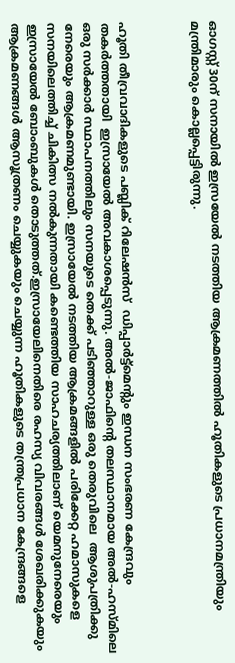ഓഗസ്റ്റ് 30ന് സനായില്‍ ഇസ്രയേല്‍ നടത്തിയ ആക്രമണത്തില്‍ ഹൂതികളുടെ പ്രധാനമന്ത്രിയും മന്ത്രിമാരും കൊല്ലപ്പെട്ടിരുന്നു.



ഹൂതി തീവ്രവാദികളുടെ പബ്ലിക് റിലേഷന്‍സ്  ഡിപ്പാര്‍ട്ട്മെന്റും ഇന്ധന സംഭരണ കേന്ദ്രവും തകര്‍ത്തതായി  ഇസ്രായേല്‍ അവകാശപ്പെടുന്നു. അല്‍-ജാഫിന്റെ തലസ്ഥാനമായ അല്‍-ഹസ്മിലെ ഒരു സര്‍ക്കാര്‍ സ്ഥാപനത്തിലും സനയുടെ തെക്ക് പടിഞ്ഞാറുള്ള ഒരു തെരുവിലെ  ആശുപത്രിക്കു നേരെയും ആക്രമണമുണ്ടായി. ഇസ്രായേല്‍ നടത്തിയ ആക്രമങ്ങളില്‍ പരിക്കേറ്റ ഹമാസുകളെ സനയിലെത്തിച്ച് ചികിത്സ നല്‍കുന്നതായി കണ്ടെത്തിയ സാഹചര്യത്തിലാണ് യെമനുനേരെയും ഇസ്രായേല്‍ ബോംബുകള്‍ തൊടുത്തത്.ഇസ്രായേലിനെതിരെ രഹസ്യ വിവരങ്ങള്‍ ശേഖരിക്കുകയും ആക്രമണങ്ങള്‍ ആസൂത്രണം ചെയ്യുകയും ചെയ്യുന്ന ഹൂതികളുടെ തന്ത്രപ്രധാന കേന്ദ്രങ്ങളെ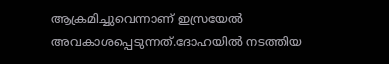ആക്രമിച്ചുവെന്നാണ് ഇസ്രയേല്‍ അവകാശപ്പെടുന്നത്.ദോഹയില്‍ നടത്തിയ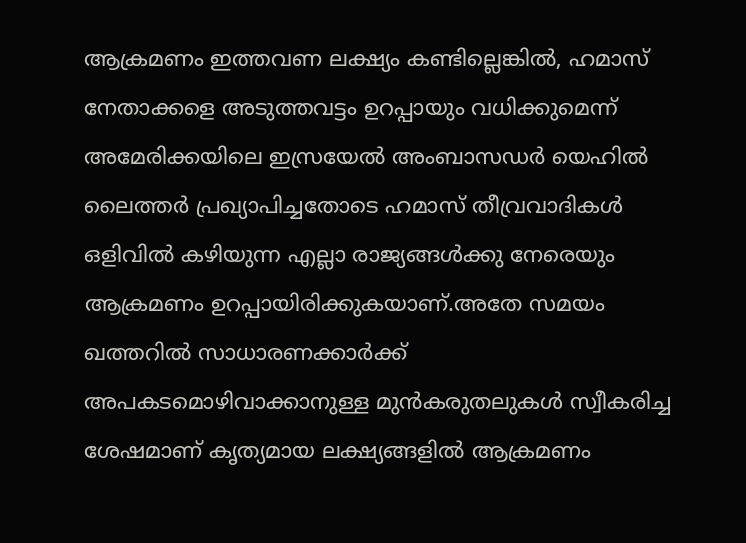ആക്രമണം ഇത്തവണ ലക്ഷ്യം കണ്ടില്ലെങ്കില്‍, ഹമാസ് നേതാക്കളെ അടുത്തവട്ടം ഉറപ്പായും വധിക്കുമെന്ന് അമേരിക്കയിലെ ഇസ്രയേല്‍ അംബാസഡര്‍ യെഹില്‍ ലൈത്തര്‍ പ്രഖ്യാപിച്ചതോടെ ഹമാസ് തീവ്രവാദികള്‍ ഒളിവില്‍ കഴിയുന്ന എല്ലാ രാജ്യങ്ങള്‍ക്കു നേരെയും ആക്രമണം ഉറപ്പായിരിക്കുകയാണ്.അതേ സമയം ഖത്തറില്‍ സാധാരണക്കാര്‍ക്ക് അപകടമൊഴിവാക്കാനുള്ള മുന്‍കരുതലുകള്‍ സ്വീകരിച്ച ശേഷമാണ് കൃത്യമായ ലക്ഷ്യങ്ങളില്‍ ആക്രമണം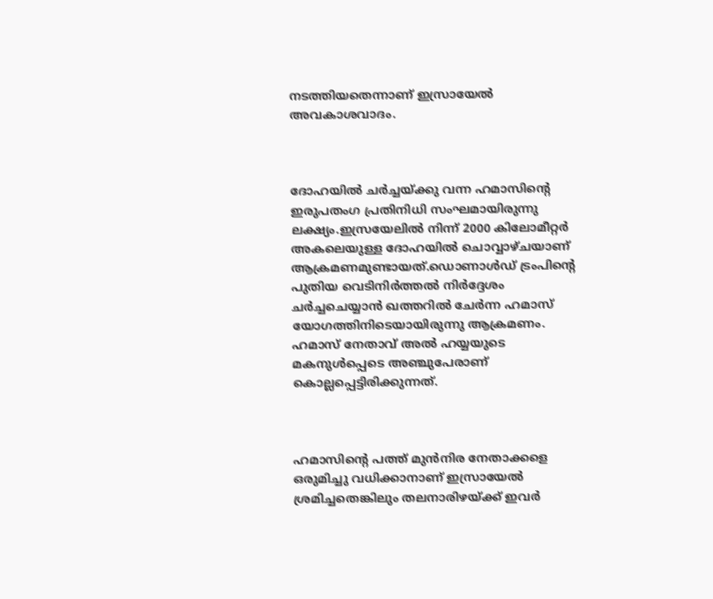നടത്തിയതെന്നാണ് ഇസ്രായേല്‍ അവകാശവാദം.



ദോഹയില്‍ ചര്‍ച്ചയ്ക്കു വന്ന ഹമാസിന്റെ ഇരുപതംഗ പ്രതിനിധി സംഘമായിരുന്നു ലക്ഷ്യം.ഇസ്രയേലില്‍ നിന്ന് 2000 കിലോമീറ്റര്‍ അകലെയുള്ള ദോഹയില്‍ ചൊവ്വാഴ്ചയാണ് ആക്രമണമുണ്ടായത്.ഡൊണാള്‍ഡ് ട്രംപിന്റെ പുതിയ വെടിനിര്‍ത്തല്‍ നിര്‍ദ്ദേശം ചര്‍ച്ചചെയ്യാന്‍ ഖത്തറില്‍ ചേര്‍ന്ന ഹമാസ് യോഗത്തിനിടെയായിരുന്നു ആക്രമണം. ഹമാസ് നേതാവ് അല്‍ ഹയ്യയുടെ മകനുള്‍പ്പെടെ അഞ്ചുപേരാണ് കൊല്ലപ്പെട്ടിരിക്കുന്നത്.



ഹമാസിന്റെ പത്ത് മുന്‍നിര നേതാക്കളെ ഒരുമിച്ചു വധിക്കാനാണ് ഇസ്രായേല്‍ ശ്രമിച്ചതെങ്കിലും തലനാരിഴയ്ക്ക് ഇവര്‍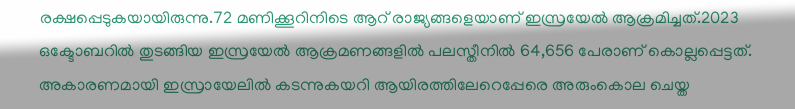രക്ഷപ്പെടുകയായിരുന്നു.72 മണിക്കൂറിനിടെ ആറ് രാജ്യങ്ങളെയാണ് ഇസ്രയേല്‍ ആക്രമിച്ചത്.2023 ഒക്ടോബറില്‍ തുടങ്ങിയ ഇസ്രയേല്‍ ആക്രമണങ്ങളില്‍ പലസ്തീനില്‍ 64,656 പേരാണ് കൊല്ലപ്പെട്ടത്. അകാരണമായി ഇസ്രായേലില്‍ കടന്നുകയറി ആയിരത്തിലേറെപ്പേരെ അരുംകൊല ചെയ്ത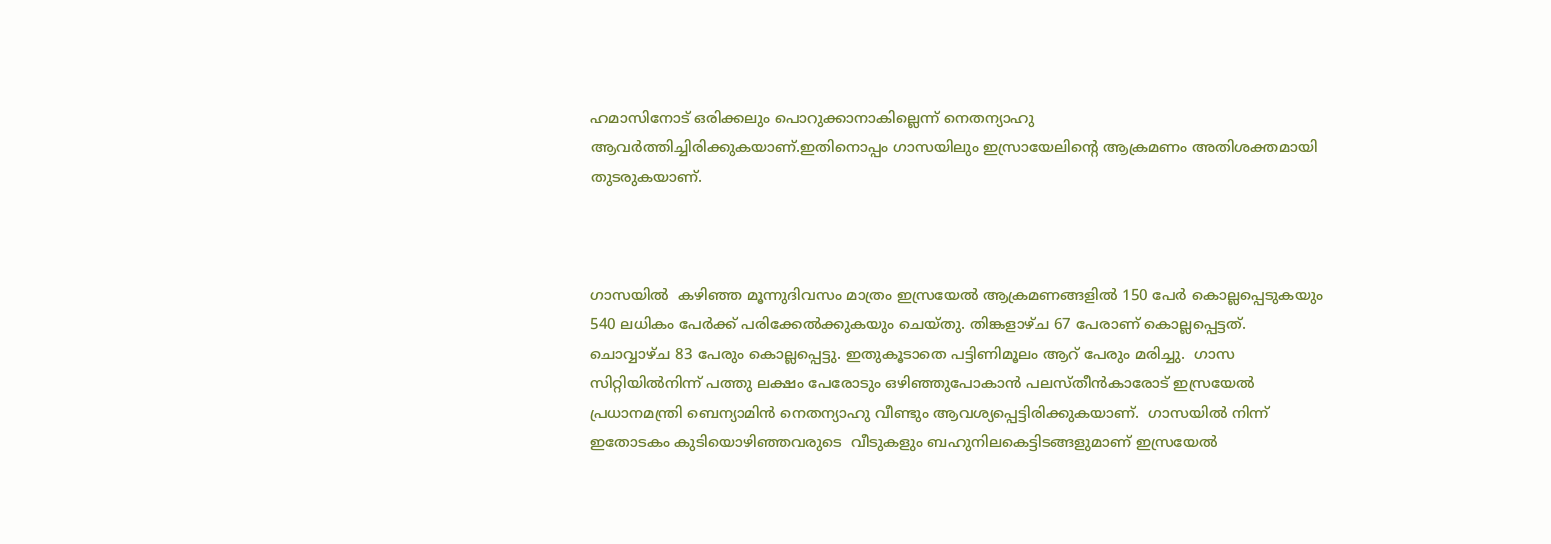ഹമാസിനോട് ഒരിക്കലും പൊറുക്കാനാകില്ലെന്ന് നെതന്യാഹു ആവര്‍ത്തിച്ചിരിക്കുകയാണ്.ഇതിനൊപ്പം ഗാസയിലും ഇസ്രായേലിന്റെ ആക്രമണം അതിശക്തമായി തുടരുകയാണ്.



ഗാസയില്‍  കഴിഞ്ഞ മൂന്നുദിവസം മാത്രം ഇസ്രയേല്‍ ആക്രമണങ്ങളില്‍ 150 പേര്‍ കൊല്ലപ്പെടുകയും 540 ലധികം പേര്‍ക്ക് പരിക്കേല്‍ക്കുകയും ചെയ്തു. തിങ്കളാഴ്ച 67 പേരാണ് കൊല്ലപ്പെട്ടത്. ചൊവ്വാഴ്ച 83 പേരും കൊല്ലപ്പെട്ടു. ഇതുകൂടാതെ പട്ടിണിമൂലം ആറ് പേരും മരിച്ചു.  ഗാസ സിറ്റിയില്‍നിന്ന് പത്തു ലക്ഷം പേരോടും ഒഴിഞ്ഞുപോകാന്‍ പലസ്തീന്‍കാരോട് ഇസ്രയേല്‍ പ്രധാനമന്ത്രി ബെന്യാമിന്‍ നെതന്യാഹു വീണ്ടും ആവശ്യപ്പെട്ടിരിക്കുകയാണ്.  ഗാസയില്‍ നിന്ന് ഇതോടകം കുടിയൊഴിഞ്ഞവരുടെ  വീടുകളും ബഹുനിലകെട്ടിടങ്ങളുമാണ് ഇസ്രയേല്‍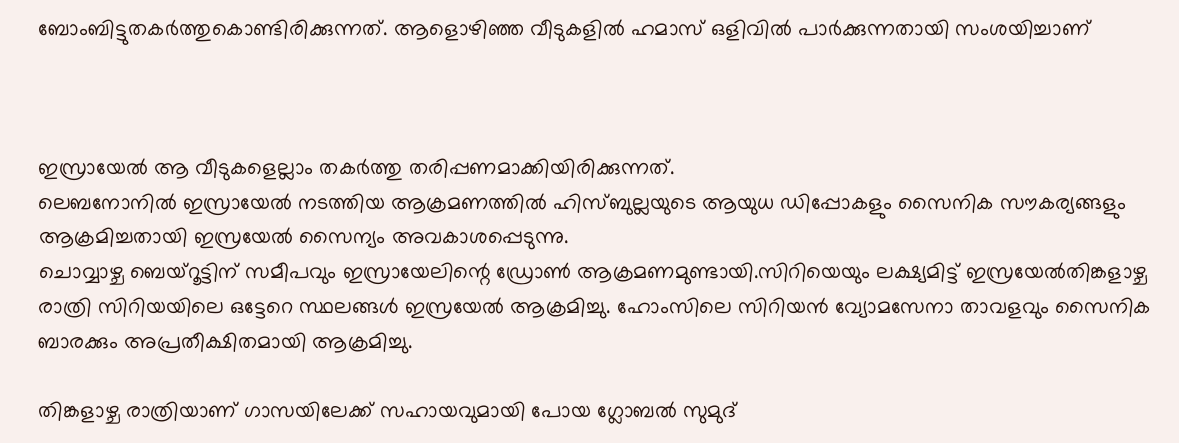ബോംബിട്ടുതകര്‍ത്തുകൊണ്ടിരിക്കുന്നത്. ആളൊഴിഞ്ഞ വീടുകളില്‍ ഹമാസ് ഒളിവില്‍ പാര്‍ക്കുന്നതായി സംശയിച്ചാണ്



ഇസ്രായേല്‍ ആ വീടുകളെല്ലാം തകര്‍ത്തു തരിപ്പണമാക്കിയിരിക്കുന്നത്.
ലെബനോനില്‍ ഇസ്രായേല്‍ നടത്തിയ ആക്രമണത്തില്‍ ഹിസ്ബുല്ലയുടെ ആയുധ ഡിപ്പോകളും സൈനിക സൗകര്യങ്ങളും ആക്രമിച്ചതായി ഇസ്രയേല്‍ സൈന്യം അവകാശപ്പെടുന്നു.
ചൊവ്വാഴ്ച ബെയ്‌റൂട്ടിന് സമീപവും ഇസ്രായേലിന്റെ ഡ്രോണ്‍ ആക്രമണമുണ്ടായി.സിറിയെയും ലക്ഷ്യമിട്ട് ഇസ്രയേല്‍തിങ്കളാഴ്ച രാത്രി സിറിയയിലെ ഒട്ടേറെ സ്ഥലങ്ങള്‍ ഇസ്രയേല്‍ ആക്രമിച്ചു. ഹോംസിലെ സിറിയന്‍ വ്യോമസേനാ താവളവും സൈനിക ബാരക്കും അപ്രതീക്ഷിതമായി ആക്രമിച്ചു.

തിങ്കളാഴ്ച രാത്രിയാണ് ഗാസയിലേക്ക് സഹായവുമായി പോയ ഗ്ലോബല്‍ സുമുദ്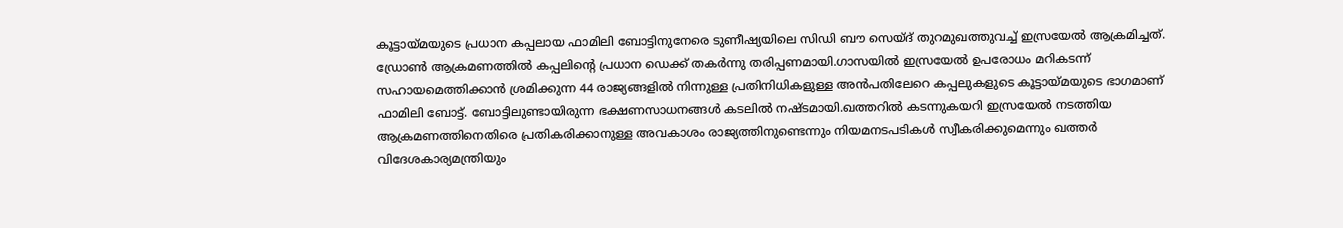കൂട്ടായ്മയുടെ പ്രധാന കപ്പലായ ഫാമിലി ബോട്ടിനുനേരെ ടുണീഷ്യയിലെ സിഡി ബൗ സെയ്ദ് തുറമുഖത്തുവച്ച് ഇസ്രയേല്‍ ആക്രമിച്ചത്. ഡ്രോണ്‍ ആക്രമണത്തില്‍ കപ്പലിന്റെ പ്രധാന ഡെക്ക് തകര്‍ന്നു തരിപ്പണമായി.ഗാസയില്‍ ഇസ്രയേല്‍ ഉപരോധം മറികടന്ന് സഹായമെത്തിക്കാന്‍ ശ്രമിക്കുന്ന 44 രാജ്യങ്ങളില്‍ നിന്നുള്ള പ്രതിനിധികളുള്ള അന്‍പതിലേറെ കപ്പലുകളുടെ കൂട്ടായ്മയുടെ ഭാഗമാണ് ഫാമിലി ബോട്ട്. ബോട്ടിലുണ്ടായിരുന്ന ഭക്ഷണസാധനങ്ങള്‍ കടലില്‍ നഷ്ടമായി.ഖത്തറില്‍ കടന്നുകയറി ഇസ്രയേല്‍ നടത്തിയ ആക്രമണത്തിനെതിരെ പ്രതികരിക്കാനുള്ള അവകാശം രാജ്യത്തിനുണ്ടെന്നും നിയമനടപടികള്‍ സ്വീകരിക്കുമെന്നും ഖത്തര്‍ വിദേശകാര്യമന്ത്രിയും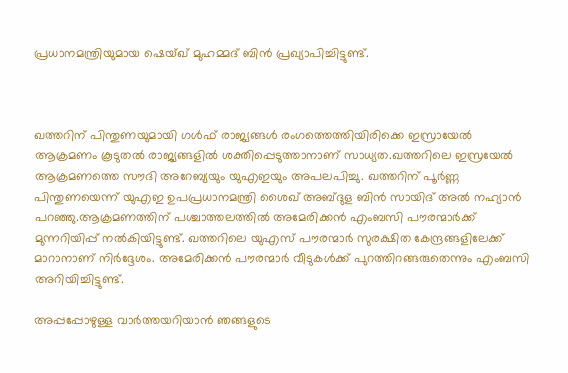പ്രധാനമന്ത്രിയുമായ ഷെയ്ഖ് മുഹമ്മദ് ബിന്‍ പ്രഖ്യാപിച്ചിട്ടുണ്ട്.



ഖത്തറിന് പിന്തുണയുമായി ഗള്‍ഫ് രാജ്യങ്ങള്‍ രംഗത്തെത്തിയിരിക്കെ ഇസ്രായേല്‍ ആക്രമണം കൂടുതല്‍ രാജ്യങ്ങളില്‍ ശക്തിപ്പെടുത്താനാണ് സാധ്യത.ഖത്തറിലെ ഇസ്രയേല്‍ ആക്രമണത്തെ സൗദി അറേബ്യയും യുഎഇയും അപലപിച്ചു. ഖത്തറിന് പൂര്‍ണ്ണ പിന്തുണയെന്ന് യുഎഇ ഉപപ്രധാനമന്ത്രി ശൈഖ് അബ്ദുള ബിന്‍ സായിദ് അല്‍ നഹ്യാന്‍ പറഞ്ഞു.ആക്രമണത്തിന് പശ്ചാത്തലത്തില്‍ അമേരിക്കന്‍ എംബസി പൗരന്മാര്‍ക്ക് മുന്നറിയിപ്പ് നല്‍കിയിട്ടുണ്ട്. ഖത്തറിലെ യുഎസ് പൗരന്മാര്‍ സുരക്ഷിത കേന്ദ്രങ്ങളിലേക്ക് മാറാനാണ് നിര്‍ദ്ദേശം. അമേരിക്കന്‍ പൗരന്മാര്‍ വീടുകള്‍ക്ക് പുറത്തിറങ്ങരുതെന്നും എംബസി അറിയിച്ചിട്ടുണ്ട്.

അപ്പപ്പോഴുള്ള വാര്‍ത്തയറിയാന്‍ ഞങ്ങളുടെ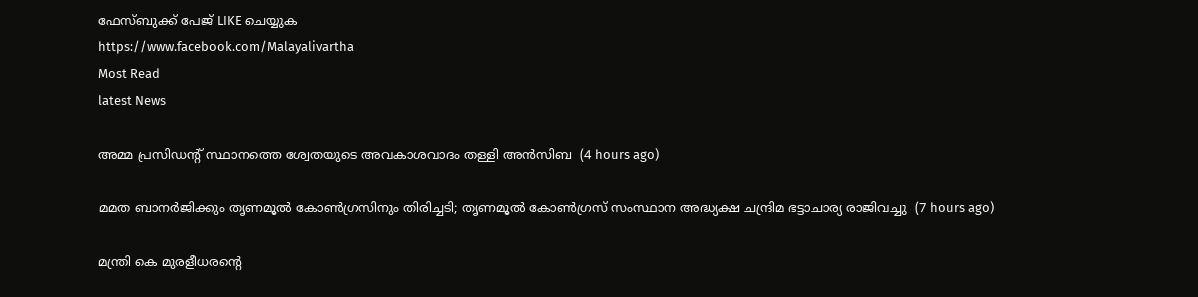ഫേസ്‌ബുക്ക്‌ പേജ് LIKE ചെയ്യുക
https://www.facebook.com/Malayalivartha
Most Read
latest News

അമ്മ പ്രസിഡന്റ് സ്ഥാനത്തെ ശ്വേതയുടെ അവകാശവാദം തള്ളി അന്‍സിബ  (4 hours ago)

മമത ബാനര്‍ജിക്കും തൃണമൂല്‍ കോണ്‍ഗ്രസിനും തിരിച്ചടി; തൃണമൂല്‍ കോണ്‍ഗ്രസ് സംസ്ഥാന അദ്ധ്യക്ഷ ചന്ദ്രിമ ഭട്ടാചാര്യ രാജിവച്ചു  (7 hours ago)

മന്ത്രി കെ മുരളീധരന്റെ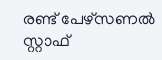രണ്ട് പേഴ്‌സണല്‍ സ്റ്റാഫ്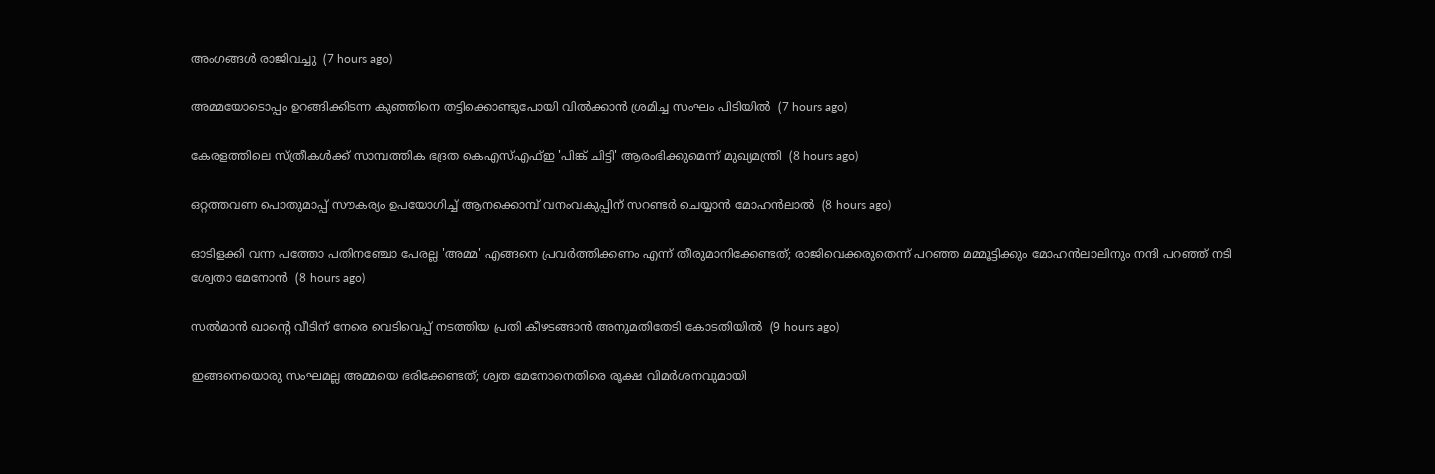അംഗങ്ങള്‍ രാജിവച്ചു  (7 hours ago)

അമ്മയോടൊപ്പം ഉറങ്ങിക്കിടന്ന കുഞ്ഞിനെ തട്ടിക്കൊണ്ടുപോയി വില്‍ക്കാന്‍ ശ്രമിച്ച സംഘം പിടിയില്‍  (7 hours ago)

കേരളത്തിലെ സ്ത്രീകള്‍ക്ക് സാമ്പത്തിക ഭദ്രത കെഎസ്എഫ്ഇ 'പിങ്ക് ചിട്ടി' ആരംഭിക്കുമെന്ന് മുഖ്യമന്ത്രി  (8 hours ago)

ഒറ്റത്തവണ പൊതുമാപ്പ് സൗകര്യം ഉപയോഗിച്ച് ആനക്കൊമ്പ് വനംവകുപ്പിന് സറണ്ടര്‍ ചെയ്യാന്‍ മോഹന്‍ലാല്‍  (8 hours ago)

ഓടിളക്കി വന്ന പത്തോ പതിനഞ്ചോ പേരല്ല 'അമ്മ' എങ്ങനെ പ്രവര്‍ത്തിക്കണം എന്ന് തീരുമാനിക്കേണ്ടത്; രാജിവെക്കരുതെന്ന് പറഞ്ഞ മമ്മൂട്ടിക്കും മോഹന്‍ലാലിനും നന്ദി പറഞ്ഞ് നടി ശ്വേതാ മേനോന്‍  (8 hours ago)

സല്‍മാന്‍ ഖാന്റെ വീടിന് നേരെ വെടിവെപ്പ് നടത്തിയ പ്രതി കീഴടങ്ങാന്‍ അനുമതിതേടി കോടതിയില്‍  (9 hours ago)

ഇങ്ങനെയൊരു സംഘമല്ല അമ്മയെ ഭരിക്കേണ്ടത്; ശ്വത മേനോനെതിരെ രൂക്ഷ വിമര്‍ശനവുമായി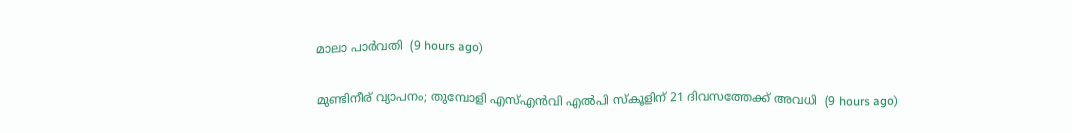മാലാ പാര്‍വതി  (9 hours ago)

മുണ്ടിനീര് വ്യാപനം; തുമ്പോളി എസ്എന്‍വി എല്‍പി സ്‌കൂളിന് 21 ദിവസത്തേക്ക് അവധി  (9 hours ago)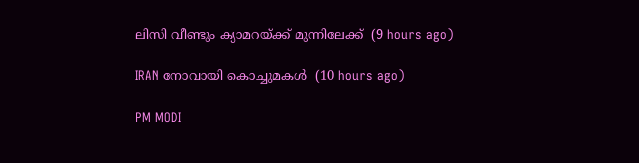ലിസി വീണ്ടും ക്യാമറയ്ക്ക് മുന്നിലേക്ക്  (9 hours ago)

IRAN നോവായി കൊച്ചുമകൾ  (10 hours ago)

PM MODI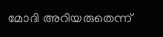മോദി അറിയരുതെന്ന്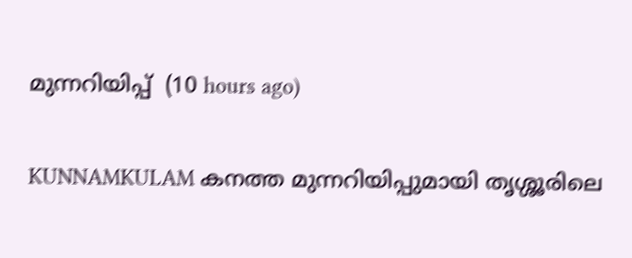മുന്നറിയിപ്പ്  (10 hours ago)

KUNNAMKULAM കനത്ത മുന്നറിയിപ്പുമായി തൃശ്ശൂരിലെ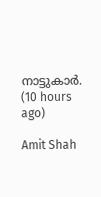നാട്ടുകാര്‍.  (10 hours ago)

Amit Shah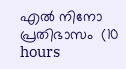എൽ നിനോ പ്രതിഭാസം  (10 hours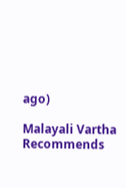ago)

Malayali Vartha Recommends